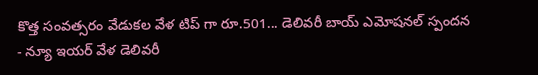కొత్త సంవత్సరం వేడుకల వేళ టిప్ గా రూ.501... డెలివరీ బాయ్ ఎమోషనల్ స్పందన
- న్యూ ఇయర్ వేళ డెలివరీ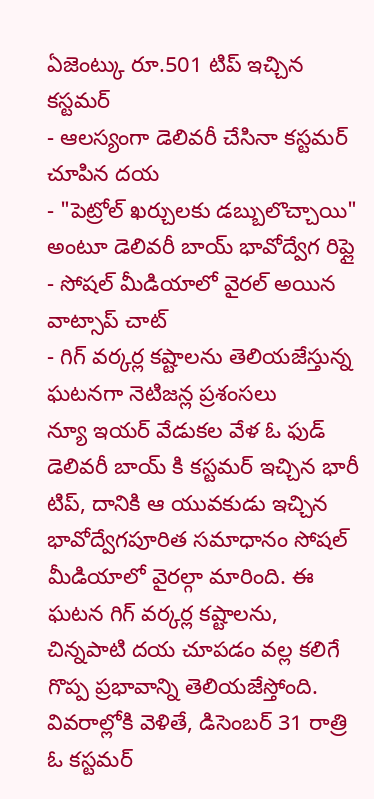ఏజెంట్కు రూ.501 టిప్ ఇచ్చిన కస్టమర్
- ఆలస్యంగా డెలివరీ చేసినా కస్టమర్ చూపిన దయ
- "పెట్రోల్ ఖర్చులకు డబ్బులొచ్చాయి" అంటూ డెలివరీ బాయ్ భావోద్వేగ రిప్లై
- సోషల్ మీడియాలో వైరల్ అయిన వాట్సాప్ చాట్
- గిగ్ వర్కర్ల కష్టాలను తెలియజేస్తున్న ఘటనగా నెటిజన్ల ప్రశంసలు
న్యూ ఇయర్ వేడుకల వేళ ఓ ఫుడ్ డెలివరీ బాయ్ కి కస్టమర్ ఇచ్చిన భారీ టిప్, దానికి ఆ యువకుడు ఇచ్చిన భావోద్వేగపూరిత సమాధానం సోషల్ మీడియాలో వైరల్గా మారింది. ఈ ఘటన గిగ్ వర్కర్ల కష్టాలను, చిన్నపాటి దయ చూపడం వల్ల కలిగే గొప్ప ప్రభావాన్ని తెలియజేస్తోంది.
వివరాల్లోకి వెళితే, డిసెంబర్ 31 రాత్రి ఓ కస్టమర్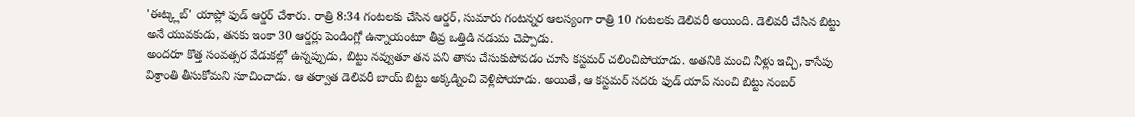'ఈట్క్లబ్' యాప్లో ఫుడ్ ఆర్డర్ చేశారు. రాత్రి 8:34 గంటలకు చేసిన ఆర్డర్, సుమారు గంటన్నర ఆలస్యంగా రాత్రి 10 గంటలకు డెలివరీ అయింది. డెలివరీ చేసిన బిట్టు అనే యువకుడు, తనకు ఇంకా 30 ఆర్డర్లు పెండింగ్లో ఉన్నాయంటూ తీవ్ర ఒత్తిడి నడుమ చెప్పాడు.
అందరూ కొత్త సంవత్సర వేడుకల్లో ఉన్నప్పుడు, బిట్టు నవ్వుతూ తన పని తాను చేసుకుపోవడం చూసి కస్టమర్ చలించిపోయాడు. అతనికి మంచి నీళ్లు ఇచ్చి, కాసేపు విశ్రాంతి తీసుకోమని సూచించాడు. ఆ తర్వాత డెలివరీ బాయ్ బిట్టు అక్కడ్నించి వెళ్లిపోయాడు. అయితే, ఆ కస్టమర్ సదరు ఫుడ్ యాప్ నుంచి బిట్టు నంబర్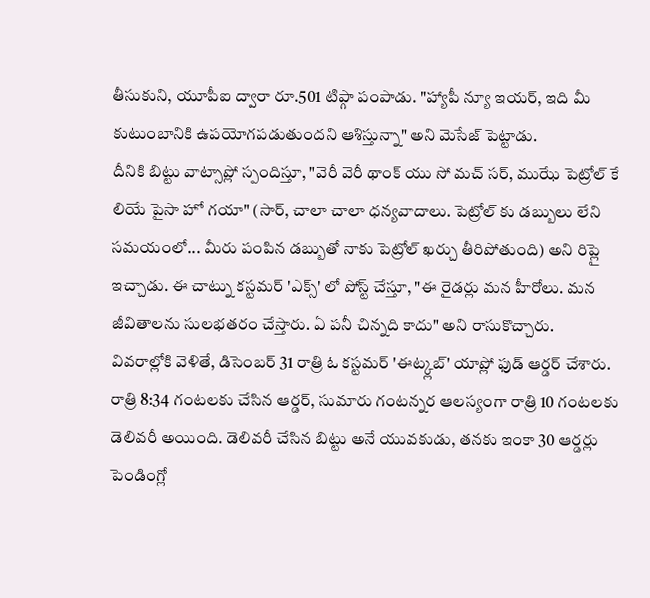తీసుకుని, యూపీఐ ద్వారా రూ.501 టిప్గా పంపాడు. "హ్యాపీ న్యూ ఇయర్, ఇది మీ కుటుంబానికి ఉపయోగపడుతుందని ఆశిస్తున్నా" అని మెసేజ్ పెట్టాడు.
దీనికి బిట్టు వాట్సాప్లో స్పందిస్తూ, "వెరీ వెరీ థాంక్ యు సో మచ్ సర్, ముఝే పెట్రోల్ కే లియే పైసా హో గయా" (సార్, చాలా చాలా ధన్యవాదాలు. పెట్రోల్ కు డబ్బులు లేని సమయంలో... మీరు పంపిన డబ్బుతో నాకు పెట్రోల్ ఖర్చు తీరిపోతుంది) అని రిప్లై ఇచ్చాడు. ఈ చాట్ను కస్టమర్ 'ఎక్స్' లో పోస్ట్ చేస్తూ, "ఈ రైడర్లు మన హీరోలు. మన జీవితాలను సులభతరం చేస్తారు. ఏ పనీ చిన్నది కాదు" అని రాసుకొచ్చారు.
వివరాల్లోకి వెళితే, డిసెంబర్ 31 రాత్రి ఓ కస్టమర్ 'ఈట్క్లబ్' యాప్లో ఫుడ్ ఆర్డర్ చేశారు. రాత్రి 8:34 గంటలకు చేసిన ఆర్డర్, సుమారు గంటన్నర ఆలస్యంగా రాత్రి 10 గంటలకు డెలివరీ అయింది. డెలివరీ చేసిన బిట్టు అనే యువకుడు, తనకు ఇంకా 30 ఆర్డర్లు పెండింగ్లో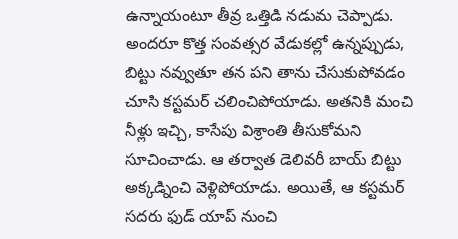ఉన్నాయంటూ తీవ్ర ఒత్తిడి నడుమ చెప్పాడు.
అందరూ కొత్త సంవత్సర వేడుకల్లో ఉన్నప్పుడు, బిట్టు నవ్వుతూ తన పని తాను చేసుకుపోవడం చూసి కస్టమర్ చలించిపోయాడు. అతనికి మంచి నీళ్లు ఇచ్చి, కాసేపు విశ్రాంతి తీసుకోమని సూచించాడు. ఆ తర్వాత డెలివరీ బాయ్ బిట్టు అక్కడ్నించి వెళ్లిపోయాడు. అయితే, ఆ కస్టమర్ సదరు ఫుడ్ యాప్ నుంచి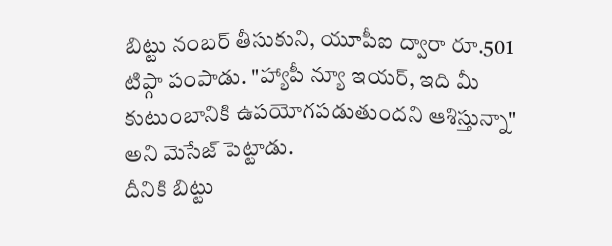బిట్టు నంబర్ తీసుకుని, యూపీఐ ద్వారా రూ.501 టిప్గా పంపాడు. "హ్యాపీ న్యూ ఇయర్, ఇది మీ కుటుంబానికి ఉపయోగపడుతుందని ఆశిస్తున్నా" అని మెసేజ్ పెట్టాడు.
దీనికి బిట్టు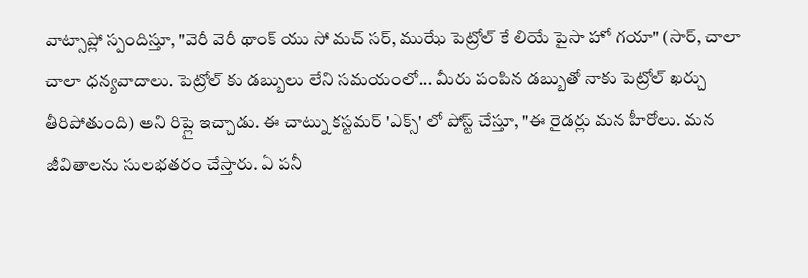వాట్సాప్లో స్పందిస్తూ, "వెరీ వెరీ థాంక్ యు సో మచ్ సర్, ముఝే పెట్రోల్ కే లియే పైసా హో గయా" (సార్, చాలా చాలా ధన్యవాదాలు. పెట్రోల్ కు డబ్బులు లేని సమయంలో... మీరు పంపిన డబ్బుతో నాకు పెట్రోల్ ఖర్చు తీరిపోతుంది) అని రిప్లై ఇచ్చాడు. ఈ చాట్ను కస్టమర్ 'ఎక్స్' లో పోస్ట్ చేస్తూ, "ఈ రైడర్లు మన హీరోలు. మన జీవితాలను సులభతరం చేస్తారు. ఏ పనీ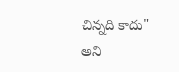చిన్నది కాదు" అని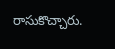రాసుకొచ్చారు.